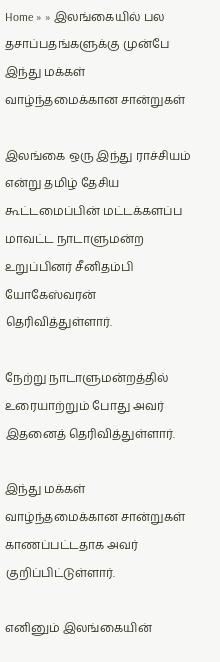Home » » இலங்கையில் பல தசாப்பதங்களுக்கு முன்பே இந்து மக்கள் வாழ்ந்தமைக்கான சான்றுகள்

இலங்கை ஒரு இந்து ராச்சியம் என்று தமிழ் தேசிய கூட்டமைப்பின் மட்டக்களப்ப மாவட்ட நாடாளுமன்ற உறுப்பினர் சீனிதம்பி யோகேஸ்வரன் தெரிவித்துள்ளார்.

நேற்று நாடாளுமன்றத்தில் உரையாற்றும் போது அவர் இதனைத் தெரிவித்துள்ளார்.

இந்து மக்கள் வாழ்ந்தமைக்கான சான்றுகள் காணப்பட்டதாக அவர் குறிப்பிட்டுள்ளார்.

எனினும் இலங்கையின்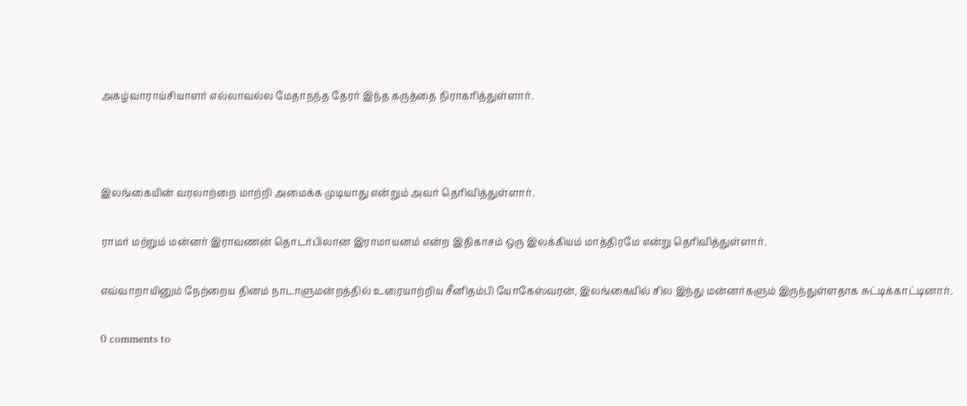அகழ்வாராய்சியாளர் எல்லாவல்ல மேதாநந்த தேரர் இந்த கருத்தை நிராகரித்துள்ளார்.



இலங்கையின் வரலாற்றை மாற்றி அமைக்க முடியாது என்றும் அவர் தெரிவித்துள்ளார்.

ராமர் மற்றும் மன்னர் இராவணன் தொடர்பிலான இராமாயனம் என்ற இதிகாசம் ஒரு இலக்கியம் மாத்திரமே என்று தெரிவித்துள்ளார்.

எவ்வாறாயினும் நேற்றைய தினம் நாடாளுமன்றத்தில் உரையாற்றிய சீனிதம்பி யோகேஸ்வரன், இலங்கையில் சில இந்து மன்னர்களும் இருந்துள்ளதாக சுட்டிக்காட்டினார்.

0 comments to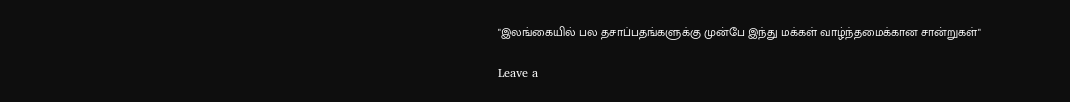"இலங்கையில் பல தசாப்பதங்களுக்கு முன்பே இந்து மக்கள் வாழ்ந்தமைக்கான சான்றுகள்"

Leave a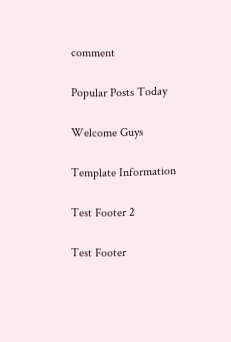comment

Popular Posts Today

Welcome Guys

Template Information

Test Footer 2

Test Footer